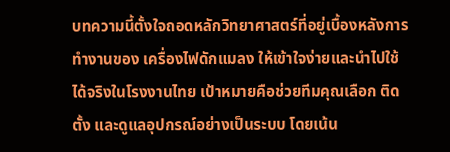บทความนี้ตั้งใจถอดหลักวิทยาศาสตร์ที่อยู่เบื้องหลังการทำงานของ เครื่องไฟดักแมลง ให้เข้าใจง่ายและนำไปใช้ได้จริงในโรงงานไทย เป้าหมายคือช่วยทีมคุณเลือก ติดตั้ง และดูแลอุปกรณ์อย่างเป็นระบบ โดยเน้น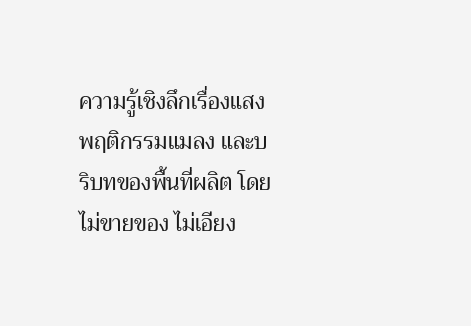ความรู้เชิงลึกเรื่องแสง พฤติกรรมแมลง และบริบทของพื้นที่ผลิต โดยไม่ขายของ ไม่เอียง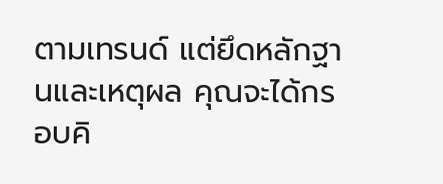ตามเทรนด์ แต่ยึดหลักฐานและเหตุผล คุณจะได้กรอบคิ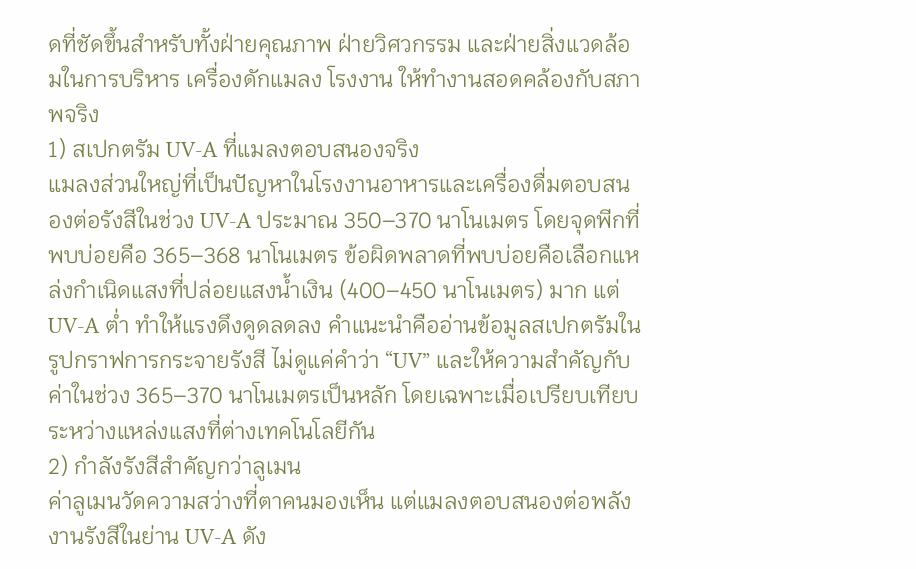ดที่ชัดขึ้นสำหรับทั้งฝ่ายคุณภาพ ฝ่ายวิศวกรรม และฝ่ายสิ่งแวดล้อมในการบริหาร เครื่องดักแมลง โรงงาน ให้ทำงานสอดคล้องกับสภาพจริง
1) สเปกตรัม UV-A ที่แมลงตอบสนองจริง
แมลงส่วนใหญ่ที่เป็นปัญหาในโรงงานอาหารและเครื่องดื่มตอบสนองต่อรังสีในช่วง UV-A ประมาณ 350–370 นาโนเมตร โดยจุดพีกที่พบบ่อยคือ 365–368 นาโนเมตร ข้อผิดพลาดที่พบบ่อยคือเลือกแหล่งกำเนิดแสงที่ปล่อยแสงน้ำเงิน (400–450 นาโนเมตร) มาก แต่ UV-A ต่ำ ทำให้แรงดึงดูดลดลง คำแนะนำคืออ่านข้อมูลสเปกตรัมในรูปกราฟการกระจายรังสี ไม่ดูแค่คำว่า “UV” และให้ความสำคัญกับค่าในช่วง 365–370 นาโนเมตรเป็นหลัก โดยเฉพาะเมื่อเปรียบเทียบระหว่างแหล่งแสงที่ต่างเทคโนโลยีกัน
2) กำลังรังสีสำคัญกว่าลูเมน
ค่าลูเมนวัดความสว่างที่ตาคนมองเห็น แต่แมลงตอบสนองต่อพลังงานรังสีในย่าน UV-A ดัง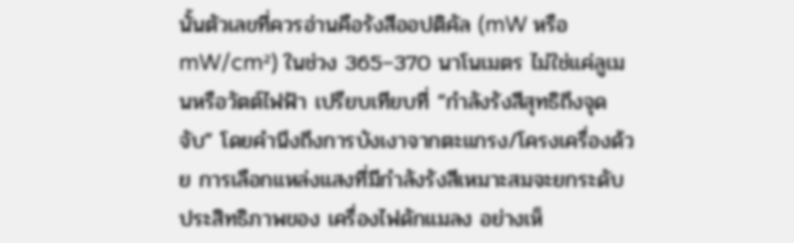นั้นตัวเลขที่ควรอ่านคือรังสีออปติคัล (mW หรือ mW/cm²) ในช่วง 365–370 นาโนเมตร ไม่ใช่แค่ลูเมนหรือวัตต์ไฟฟ้า เปรียบเทียบที่ “กำลังรังสีสุทธิถึงจุดจับ” โดยคำนึงถึงการบังเงาจากตะแกรง/โครงเครื่องด้วย การเลือกแหล่งแสงที่มีกำลังรังสีเหมาะสมจะยกระดับประสิทธิภาพของ เครื่องไฟดักแมลง อย่างเห็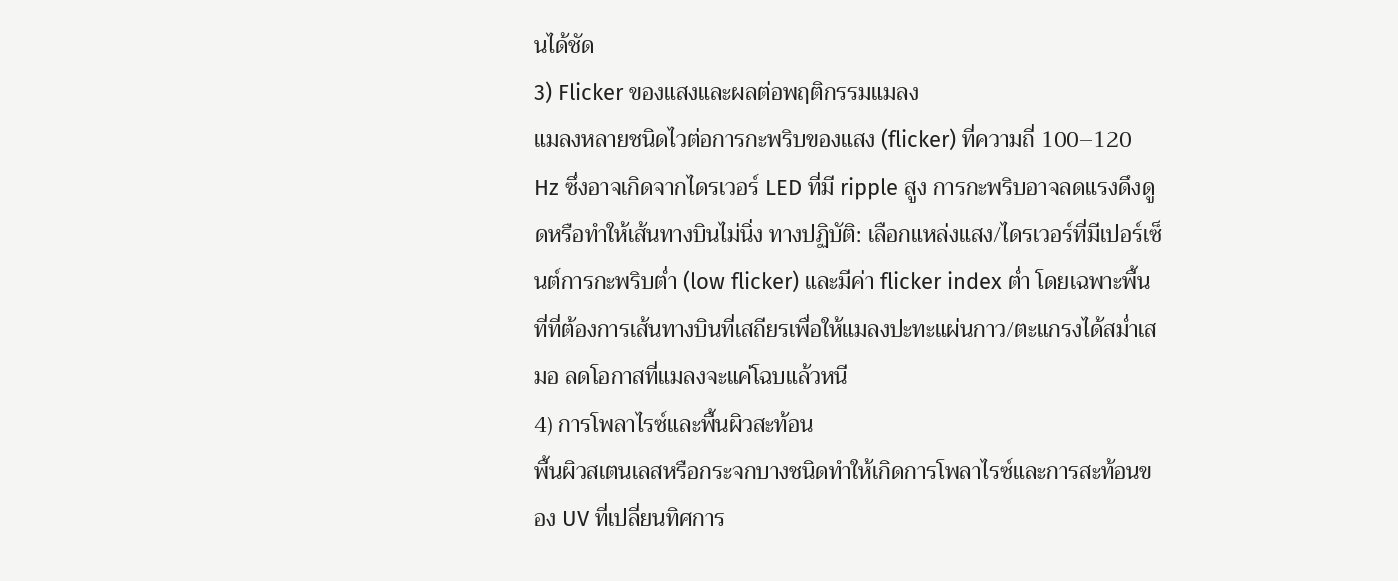นได้ชัด
3) Flicker ของแสงและผลต่อพฤติกรรมแมลง
แมลงหลายชนิดไวต่อการกะพริบของแสง (flicker) ที่ความถี่ 100–120 Hz ซึ่งอาจเกิดจากไดรเวอร์ LED ที่มี ripple สูง การกะพริบอาจลดแรงดึงดูดหรือทำให้เส้นทางบินไม่นิ่ง ทางปฏิบัติ: เลือกแหล่งแสง/ไดรเวอร์ที่มีเปอร์เซ็นต์การกะพริบต่ำ (low flicker) และมีค่า flicker index ต่ำ โดยเฉพาะพื้นที่ที่ต้องการเส้นทางบินที่เสถียรเพื่อให้แมลงปะทะแผ่นกาว/ตะแกรงได้สม่ำเสมอ ลดโอกาสที่แมลงจะแค่โฉบแล้วหนี
4) การโพลาไรซ์และพื้นผิวสะท้อน
พื้นผิวสเตนเลสหรือกระจกบางชนิดทำให้เกิดการโพลาไรซ์และการสะท้อนของ UV ที่เปลี่ยนทิศการ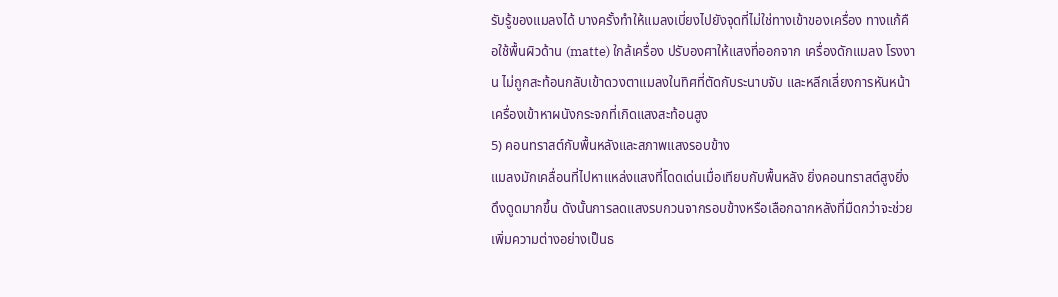รับรู้ของแมลงได้ บางครั้งทำให้แมลงเบี่ยงไปยังจุดที่ไม่ใช่ทางเข้าของเครื่อง ทางแก้คือใช้พื้นผิวด้าน (matte) ใกล้เครื่อง ปรับองศาให้แสงที่ออกจาก เครื่องดักแมลง โรงงาน ไม่ถูกสะท้อนกลับเข้าดวงตาแมลงในทิศที่ตัดกับระนาบจับ และหลีกเลี่ยงการหันหน้าเครื่องเข้าหาผนังกระจกที่เกิดแสงสะท้อนสูง
5) คอนทราสต์กับพื้นหลังและสภาพแสงรอบข้าง
แมลงมักเคลื่อนที่ไปหาแหล่งแสงที่โดดเด่นเมื่อเทียบกับพื้นหลัง ยิ่งคอนทราสต์สูงยิ่งดึงดูดมากขึ้น ดังนั้นการลดแสงรบกวนจากรอบข้างหรือเลือกฉากหลังที่มืดกว่าจะช่วยเพิ่มความต่างอย่างเป็นธ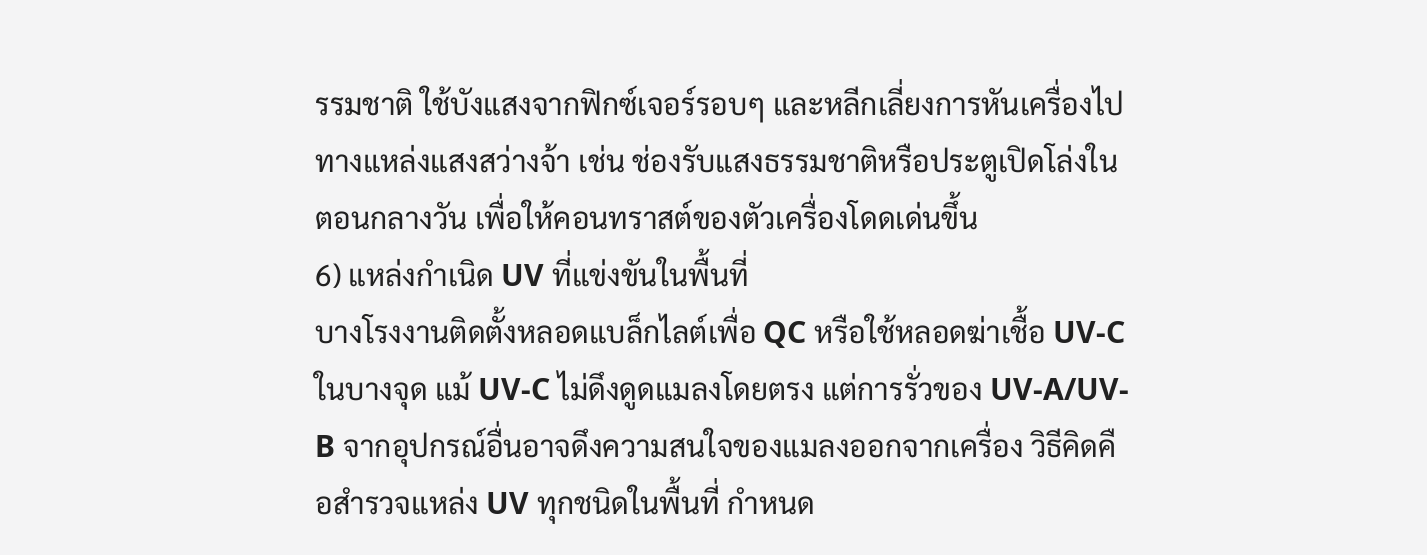รรมชาติ ใช้บังแสงจากฟิกซ์เจอร์รอบๆ และหลีกเลี่ยงการหันเครื่องไปทางแหล่งแสงสว่างจ้า เช่น ช่องรับแสงธรรมชาติหรือประตูเปิดโล่งในตอนกลางวัน เพื่อให้คอนทราสต์ของตัวเครื่องโดดเด่นขึ้น
6) แหล่งกำเนิด UV ที่แข่งขันในพื้นที่
บางโรงงานติดตั้งหลอดแบล็กไลต์เพื่อ QC หรือใช้หลอดฆ่าเชื้อ UV-C ในบางจุด แม้ UV-C ไม่ดึงดูดแมลงโดยตรง แต่การรั่วของ UV-A/UV-B จากอุปกรณ์อื่นอาจดึงความสนใจของแมลงออกจากเครื่อง วิธีคิดคือสำรวจแหล่ง UV ทุกชนิดในพื้นที่ กำหนด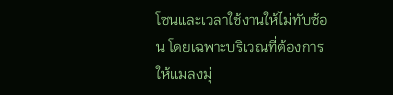โซนและเวลาใช้งานให้ไม่ทับซ้อน โดยเฉพาะบริเวณที่ต้องการให้แมลงมุ่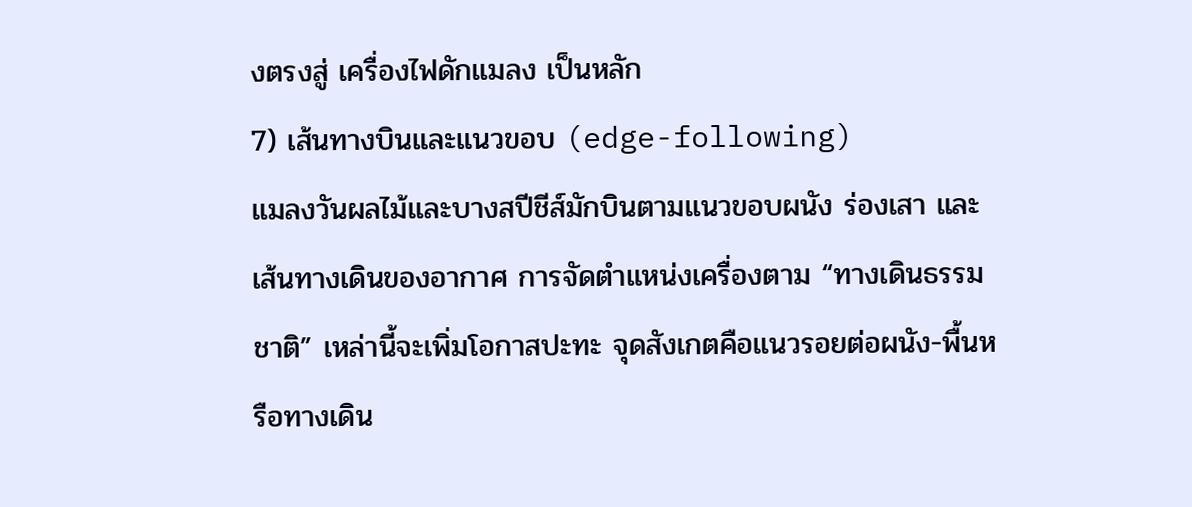งตรงสู่ เครื่องไฟดักแมลง เป็นหลัก
7) เส้นทางบินและแนวขอบ (edge-following)
แมลงวันผลไม้และบางสปีชีส์มักบินตามแนวขอบผนัง ร่องเสา และเส้นทางเดินของอากาศ การจัดตำแหน่งเครื่องตาม “ทางเดินธรรมชาติ” เหล่านี้จะเพิ่มโอกาสปะทะ จุดสังเกตคือแนวรอยต่อผนัง-พื้นหรือทางเดิน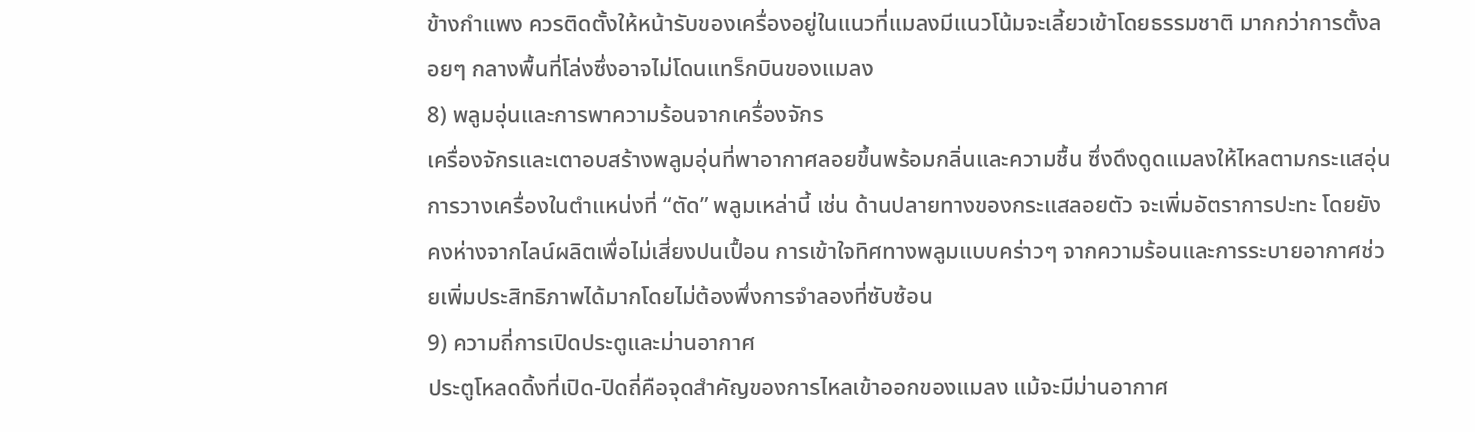ข้างกำแพง ควรติดตั้งให้หน้ารับของเครื่องอยู่ในแนวที่แมลงมีแนวโน้มจะเลี้ยวเข้าโดยธรรมชาติ มากกว่าการตั้งลอยๆ กลางพื้นที่โล่งซึ่งอาจไม่โดนแทร็กบินของแมลง
8) พลูมอุ่นและการพาความร้อนจากเครื่องจักร
เครื่องจักรและเตาอบสร้างพลูมอุ่นที่พาอากาศลอยขึ้นพร้อมกลิ่นและความชื้น ซึ่งดึงดูดแมลงให้ไหลตามกระแสอุ่น การวางเครื่องในตำแหน่งที่ “ตัด” พลูมเหล่านี้ เช่น ด้านปลายทางของกระแสลอยตัว จะเพิ่มอัตราการปะทะ โดยยังคงห่างจากไลน์ผลิตเพื่อไม่เสี่ยงปนเปื้อน การเข้าใจทิศทางพลูมแบบคร่าวๆ จากความร้อนและการระบายอากาศช่วยเพิ่มประสิทธิภาพได้มากโดยไม่ต้องพึ่งการจำลองที่ซับซ้อน
9) ความถี่การเปิดประตูและม่านอากาศ
ประตูโหลดดิ้งที่เปิด-ปิดถี่คือจุดสำคัญของการไหลเข้าออกของแมลง แม้จะมีม่านอากาศ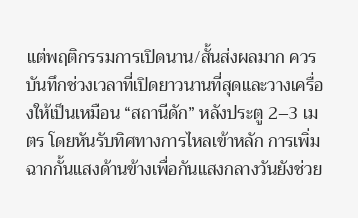แต่พฤติกรรมการเปิดนาน/สั้นส่งผลมาก ควรบันทึกช่วงเวลาที่เปิดยาวนานที่สุดและวางเครื่องให้เป็นเหมือน “สถานีดัก” หลังประตู 2–3 เมตร โดยหันรับทิศทางการไหลเข้าหลัก การเพิ่มฉากกั้นแสงด้านข้างเพื่อกันแสงกลางวันยังช่วย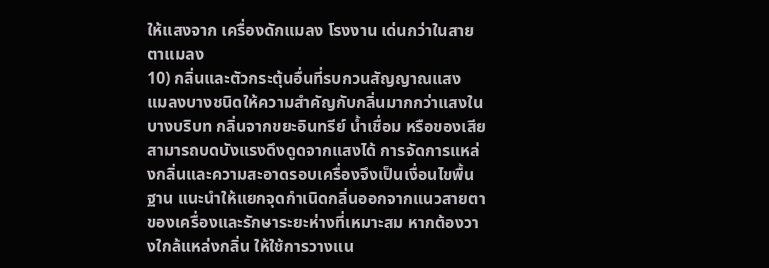ให้แสงจาก เครื่องดักแมลง โรงงาน เด่นกว่าในสายตาแมลง
10) กลิ่นและตัวกระตุ้นอื่นที่รบกวนสัญญาณแสง
แมลงบางชนิดให้ความสำคัญกับกลิ่นมากกว่าแสงในบางบริบท กลิ่นจากขยะอินทรีย์ น้ำเชื่อม หรือของเสียสามารถบดบังแรงดึงดูดจากแสงได้ การจัดการแหล่งกลิ่นและความสะอาดรอบเครื่องจึงเป็นเงื่อนไขพื้นฐาน แนะนำให้แยกจุดกำเนิดกลิ่นออกจากแนวสายตาของเครื่องและรักษาระยะห่างที่เหมาะสม หากต้องวางใกล้แหล่งกลิ่น ให้ใช้การวางแน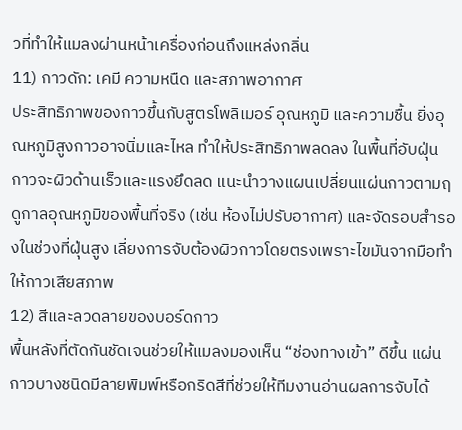วที่ทำให้แมลงผ่านหน้าเครื่องก่อนถึงแหล่งกลิ่น
11) กาวดัก: เคมี ความหนืด และสภาพอากาศ
ประสิทธิภาพของกาวขึ้นกับสูตรโพลิเมอร์ อุณหภูมิ และความชื้น ยิ่งอุณหภูมิสูงกาวอาจนิ่มและไหล ทำให้ประสิทธิภาพลดลง ในพื้นที่อับฝุ่น กาวจะผิวด้านเร็วและแรงยึดลด แนะนำวางแผนเปลี่ยนแผ่นกาวตามฤดูกาลอุณหภูมิของพื้นที่จริง (เช่น ห้องไม่ปรับอากาศ) และจัดรอบสำรองในช่วงที่ฝุ่นสูง เลี่ยงการจับต้องผิวกาวโดยตรงเพราะไขมันจากมือทำให้กาวเสียสภาพ
12) สีและลวดลายของบอร์ดกาว
พื้นหลังที่ตัดกันชัดเจนช่วยให้แมลงมองเห็น “ช่องทางเข้า” ดีขึ้น แผ่นกาวบางชนิดมีลายพิมพ์หรือกริดสีที่ช่วยให้ทีมงานอ่านผลการจับได้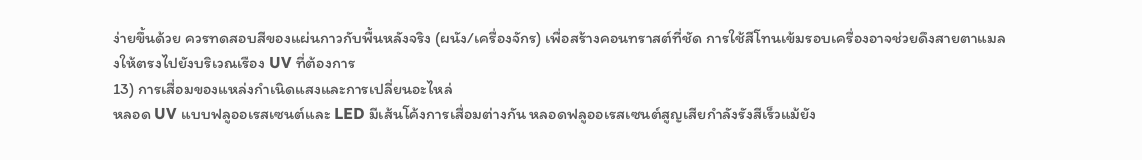ง่ายขึ้นด้วย ควรทดสอบสีของแผ่นกาวกับพื้นหลังจริง (ผนัง/เครื่องจักร) เพื่อสร้างคอนทราสต์ที่ชัด การใช้สีโทนเข้มรอบเครื่องอาจช่วยดึงสายตาแมลงให้ตรงไปยังบริเวณเรือง UV ที่ต้องการ
13) การเสื่อมของแหล่งกำเนิดแสงและการเปลี่ยนอะไหล่
หลอด UV แบบฟลูออเรสเซนต์และ LED มีเส้นโค้งการเสื่อมต่างกัน หลอดฟลูออเรสเซนต์สูญเสียกำลังรังสีเร็วแม้ยัง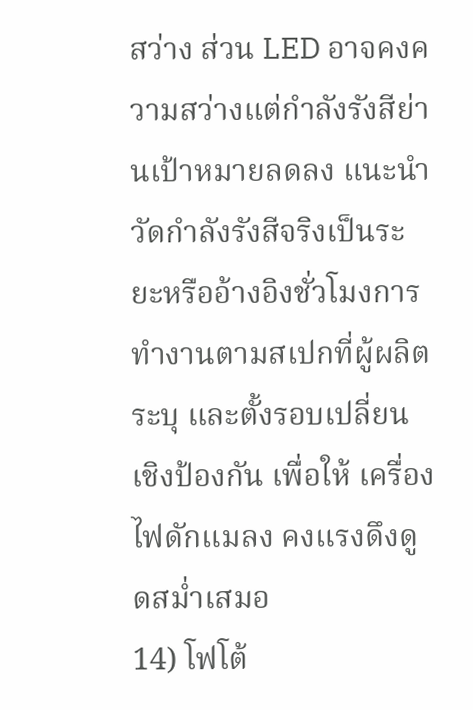สว่าง ส่วน LED อาจคงความสว่างแต่กำลังรังสีย่านเป้าหมายลดลง แนะนำวัดกำลังรังสีจริงเป็นระยะหรืออ้างอิงชั่วโมงการทำงานตามสเปกที่ผู้ผลิตระบุ และตั้งรอบเปลี่ยนเชิงป้องกัน เพื่อให้ เครื่องไฟดักแมลง คงแรงดึงดูดสม่ำเสมอ
14) โฟโต้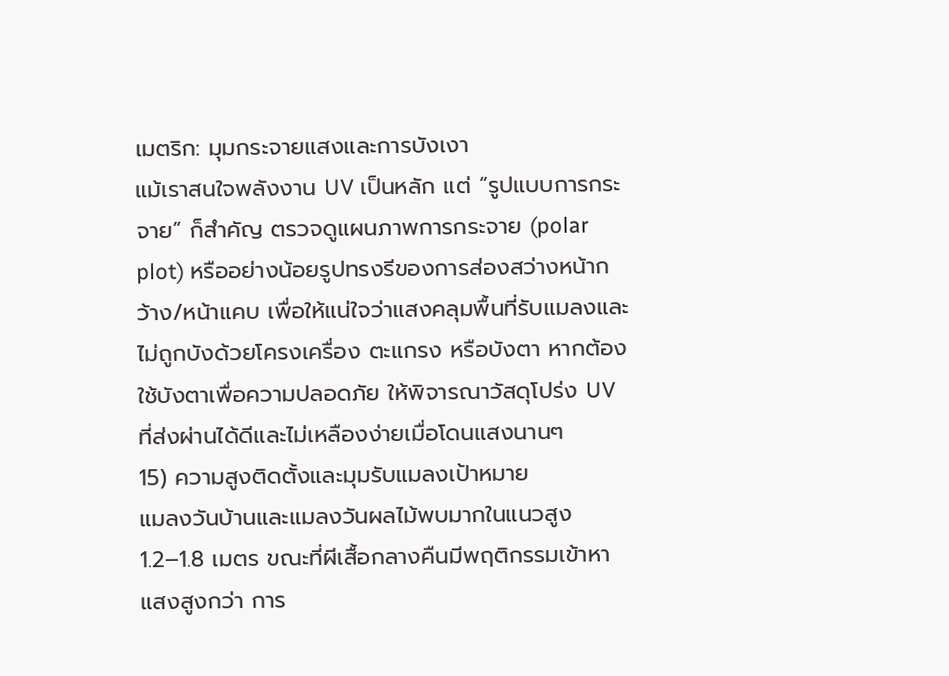เมตริก: มุมกระจายแสงและการบังเงา
แม้เราสนใจพลังงาน UV เป็นหลัก แต่ “รูปแบบการกระจาย” ก็สำคัญ ตรวจดูแผนภาพการกระจาย (polar plot) หรืออย่างน้อยรูปทรงรีของการส่องสว่างหน้ากว้าง/หน้าแคบ เพื่อให้แน่ใจว่าแสงคลุมพื้นที่รับแมลงและไม่ถูกบังด้วยโครงเครื่อง ตะแกรง หรือบังตา หากต้องใช้บังตาเพื่อความปลอดภัย ให้พิจารณาวัสดุโปร่ง UV ที่ส่งผ่านได้ดีและไม่เหลืองง่ายเมื่อโดนแสงนานๆ
15) ความสูงติดตั้งและมุมรับแมลงเป้าหมาย
แมลงวันบ้านและแมลงวันผลไม้พบมากในแนวสูง 1.2–1.8 เมตร ขณะที่ผีเสื้อกลางคืนมีพฤติกรรมเข้าหาแสงสูงกว่า การ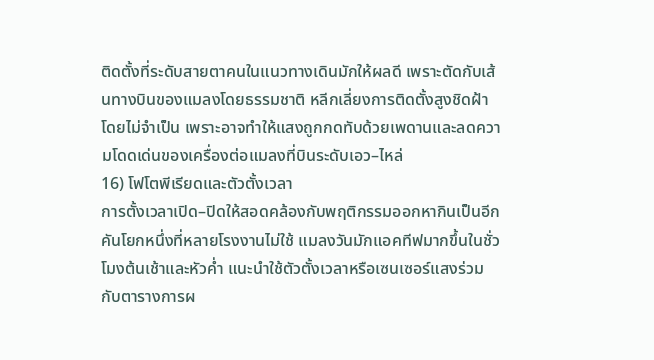ติดตั้งที่ระดับสายตาคนในแนวทางเดินมักให้ผลดี เพราะตัดกับเส้นทางบินของแมลงโดยธรรมชาติ หลีกเลี่ยงการติดตั้งสูงชิดฝ้าโดยไม่จำเป็น เพราะอาจทำให้แสงถูกกดทับด้วยเพดานและลดความโดดเด่นของเครื่องต่อแมลงที่บินระดับเอว–ไหล่
16) โฟโตพีเรียดและตัวตั้งเวลา
การตั้งเวลาเปิด–ปิดให้สอดคล้องกับพฤติกรรมออกหากินเป็นอีกคันโยกหนึ่งที่หลายโรงงานไม่ใช้ แมลงวันมักแอคทีฟมากขึ้นในชั่วโมงต้นเช้าและหัวค่ำ แนะนำใช้ตัวตั้งเวลาหรือเซนเซอร์แสงร่วมกับตารางการผ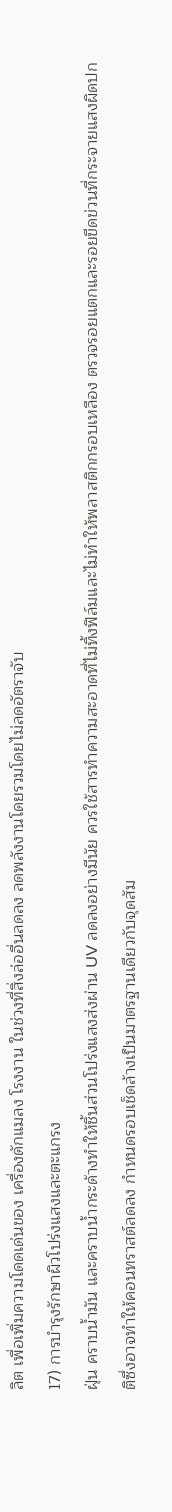ลิต เพื่อเพิ่มความโดดเด่นของ เครื่องดักแมลง โรงงาน ในช่วงที่สิ่งล่ออื่นลดลง ลดพลังงานโดยรวมโดยไม่ลดอัตราจับ
17) การบำรุงรักษาผิวโปร่งแสงและตะแกรง
ฝุ่น คราบน้ำมัน และคราบน้ำกระด้างทำให้ชิ้นส่วนโปร่งแสงส่งผ่าน UV ลดลงอย่างมีนัย ควรใช้สารทำความสะอาดที่ไม่ทิ้งฟิล์มและไม่ทำให้พลาสติกกรอบเหลือง ตรวจรอยแตกและรอยขีดข่วนที่กระจายแสงผิดปกติซึ่งอาจทำให้คอนทราสต์ลดลง กำหนดรอบเช็ดล้างเป็นมาตรฐานเดียวกับจุดสัม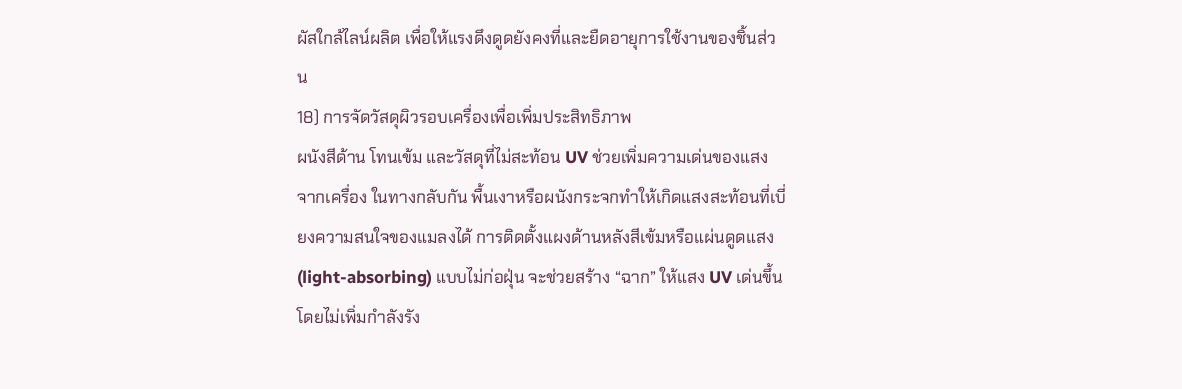ผัสใกล้ไลน์ผลิต เพื่อให้แรงดึงดูดยังคงที่และยืดอายุการใช้งานของชิ้นส่วน
18) การจัดวัสดุผิวรอบเครื่องเพื่อเพิ่มประสิทธิภาพ
ผนังสีด้าน โทนเข้ม และวัสดุที่ไม่สะท้อน UV ช่วยเพิ่มความเด่นของแสงจากเครื่อง ในทางกลับกัน พื้นเงาหรือผนังกระจกทำให้เกิดแสงสะท้อนที่เบี่ยงความสนใจของแมลงได้ การติดตั้งแผงด้านหลังสีเข้มหรือแผ่นดูดแสง (light-absorbing) แบบไม่ก่อฝุ่น จะช่วยสร้าง “ฉาก” ให้แสง UV เด่นขึ้นโดยไม่เพิ่มกำลังรัง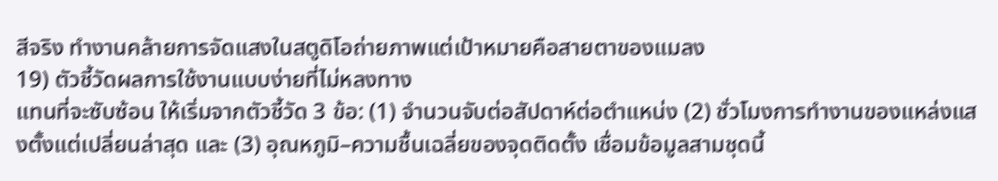สีจริง ทำงานคล้ายการจัดแสงในสตูดิโอถ่ายภาพแต่เป้าหมายคือสายตาของแมลง
19) ตัวชี้วัดผลการใช้งานแบบง่ายที่ไม่หลงทาง
แทนที่จะซับซ้อน ให้เริ่มจากตัวชี้วัด 3 ข้อ: (1) จำนวนจับต่อสัปดาห์ต่อตำแหน่ง (2) ชั่วโมงการทำงานของแหล่งแสงตั้งแต่เปลี่ยนล่าสุด และ (3) อุณหภูมิ–ความชื้นเฉลี่ยของจุดติดตั้ง เชื่อมข้อมูลสามชุดนี้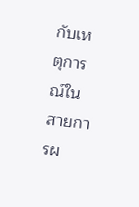กับเหตุการณ์ในสายการผ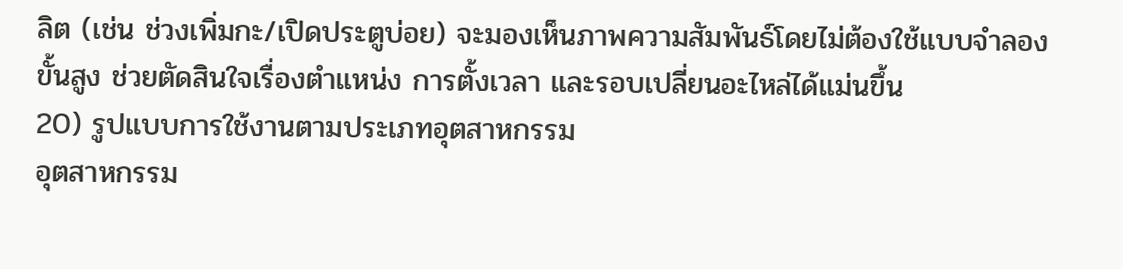ลิต (เช่น ช่วงเพิ่มกะ/เปิดประตูบ่อย) จะมองเห็นภาพความสัมพันธ์โดยไม่ต้องใช้แบบจำลองขั้นสูง ช่วยตัดสินใจเรื่องตำแหน่ง การตั้งเวลา และรอบเปลี่ยนอะไหล่ได้แม่นขึ้น
20) รูปแบบการใช้งานตามประเภทอุตสาหกรรม
อุตสาหกรรม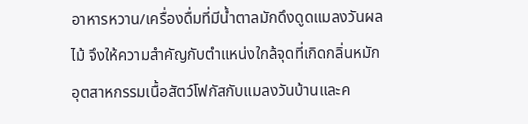อาหารหวาน/เครื่องดื่มที่มีน้ำตาลมักดึงดูดแมลงวันผลไม้ จึงให้ความสำคัญกับตำแหน่งใกล้จุดที่เกิดกลิ่นหมัก อุตสาหกรรมเนื้อสัตว์โฟกัสกับแมลงวันบ้านและค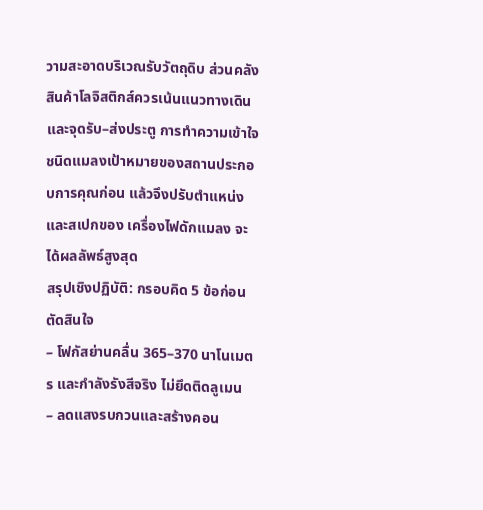วามสะอาดบริเวณรับวัตถุดิบ ส่วนคลังสินค้าโลจิสติกส์ควรเน้นแนวทางเดินและจุดรับ–ส่งประตู การทำความเข้าใจชนิดแมลงเป้าหมายของสถานประกอบการคุณก่อน แล้วจึงปรับตำแหน่งและสเปกของ เครื่องไฟดักแมลง จะได้ผลลัพธ์สูงสุด
สรุปเชิงปฏิบัติ: กรอบคิด 5 ข้อก่อนตัดสินใจ
– โฟกัสย่านคลื่น 365–370 นาโนเมตร และกำลังรังสีจริง ไม่ยึดติดลูเมน
– ลดแสงรบกวนและสร้างคอน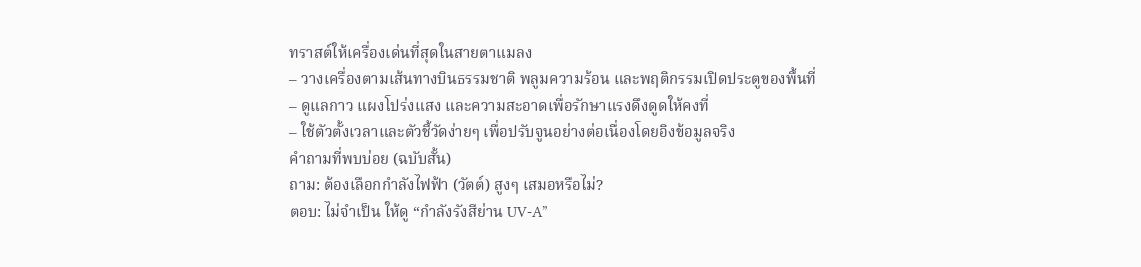ทราสต์ให้เครื่องเด่นที่สุดในสายตาแมลง
– วางเครื่องตามเส้นทางบินธรรมชาติ พลูมความร้อน และพฤติกรรมเปิดประตูของพื้นที่
– ดูแลกาว แผงโปร่งแสง และความสะอาดเพื่อรักษาแรงดึงดูดให้คงที่
– ใช้ตัวตั้งเวลาและตัวชี้วัดง่ายๆ เพื่อปรับจูนอย่างต่อเนื่องโดยอิงข้อมูลจริง
คำถามที่พบบ่อย (ฉบับสั้น)
ถาม: ต้องเลือกกำลังไฟฟ้า (วัตต์) สูงๆ เสมอหรือไม่?
ตอบ: ไม่จำเป็น ให้ดู “กำลังรังสีย่าน UV-A”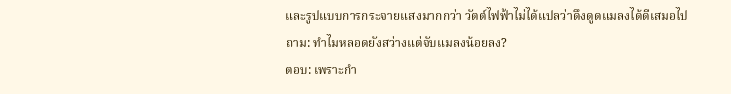และรูปแบบการกระจายแสงมากกว่า วัตต์ไฟฟ้าไม่ได้แปลว่าดึงดูดแมลงได้ดีเสมอไป
ถาม: ทำไมหลอดยังสว่างแต่จับแมลงน้อยลง?
ตอบ: เพราะกำ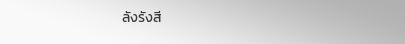ลังรังสี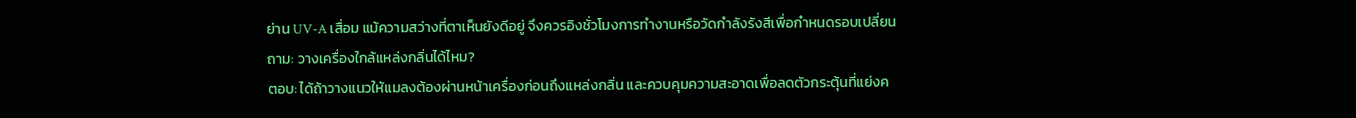ย่าน UV-A เสื่อม แม้ความสว่างที่ตาเห็นยังดีอยู่ จึงควรอิงชั่วโมงการทำงานหรือวัดกำลังรังสีเพื่อกำหนดรอบเปลี่ยน
ถาม: วางเครื่องใกล้แหล่งกลิ่นได้ไหม?
ตอบ: ได้ถ้าวางแนวให้แมลงต้องผ่านหน้าเครื่องก่อนถึงแหล่งกลิ่น และควบคุมความสะอาดเพื่อลดตัวกระตุ้นที่แย่งค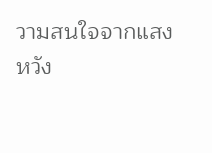วามสนใจจากแสง
หวัง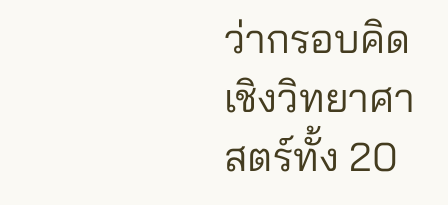ว่ากรอบคิดเชิงวิทยาศาสตร์ทั้ง 20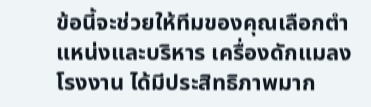ข้อนี้จะช่วยให้ทีมของคุณเลือกตำแหน่งและบริหาร เครื่องดักแมลง โรงงาน ได้มีประสิทธิภาพมาก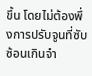ขึ้น โดยไม่ต้องพึ่งการปรับจูนที่ซับซ้อนเกินจำ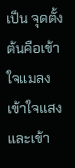เป็น จุดตั้งต้นคือเข้าใจแมลง เข้าใจแสง และเข้า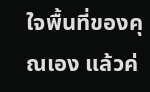ใจพื้นที่ของคุณเอง แล้วค่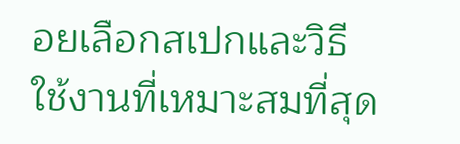อยเลือกสเปกและวิธีใช้งานที่เหมาะสมที่สุด